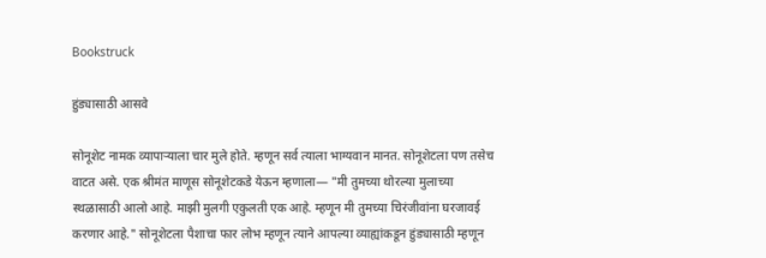Bookstruck

हुंड्यासाठी आसवे

सोनूशेट नामक व्यापाऱ्याला चार मुले होते. म्हणून सर्व त्याला भाग्यवान मानत. सोनूशेटला पण तसेच वाटत असे. एक श्रीमंत माणूस सोनूशेटकडे येऊन म्हणाला— "मी तुमच्या थोरल्या मुलाच्या स्थळासाठी आलो आहे. माझी मुलगी एकुलती एक आहे. म्हणून मी तुमच्या चिरंजीवांना घरजावई करणार आहे." सोनूशेटला पैशाचा फार लोभ म्हणून त्याने आपल्या व्याह्यांकडून हुंड्यासाठी म्हणून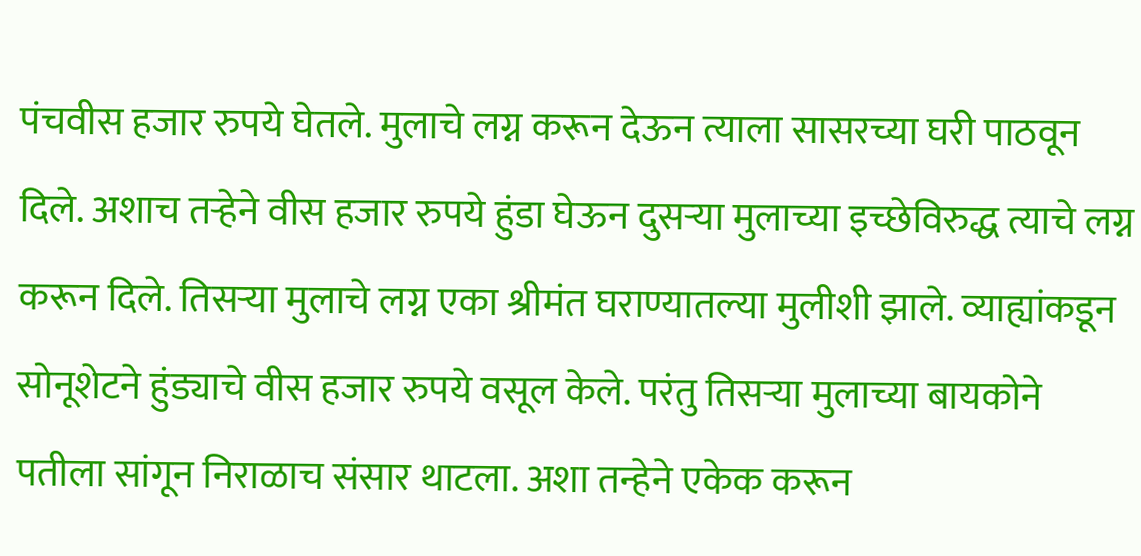पंचवीस हजार रुपये घेतले. मुलाचे लग्न करून देऊन त्याला सासरच्या घरी पाठवून दिले. अशाच तऱ्हेने वीस हजार रुपये हुंडा घेऊन दुसऱ्या मुलाच्या इच्छेविरुद्ध त्याचे लग्न करून दिले. तिसऱ्या मुलाचे लग्न एका श्रीमंत घराण्यातल्या मुलीशी झाले. व्याह्यांकडून सोनूशेटने हुंड्याचे वीस हजार रुपये वसूल केले. परंतु तिसऱ्या मुलाच्या बायकोने पतीला सांगून निराळाच संसार थाटला. अशा तन्हेने एकेक करून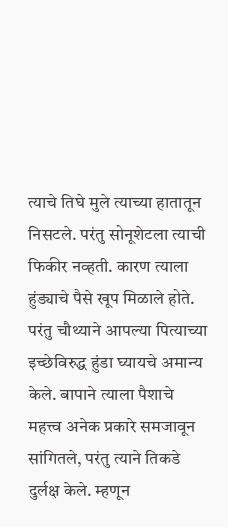त्याचे तिघे मुले त्याच्या हातातून निसटले. परंतु सोनूशेटला त्याची फिकीर नव्हती. कारण त्याला हुंड्याचे पैसे खूप मिळाले होते. परंतु चौथ्याने आपल्या पित्याच्या इच्छेविरुद्ध हुंडा घ्यायचे अमान्य केले. बापाने त्याला पैशाचे महत्त्व अनेक प्रकारे समजावून सांगितले, परंतु त्याने तिकडे दुर्लक्ष केले. म्हणून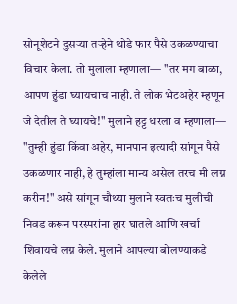सोनूशेटने दुसऱ्या तऱ्हेने थोडे फार पैसे उकळण्याचा विचार केला. तो मुलाला म्हणाला— "तर मग बाळा, आपण हुंडा घ्यायचाच नाही. ते लोक भेटअहेर म्हणून जे देतील ते घ्यायचे!" मुलाने हट्ट धरला व म्हणाला— "तुम्ही हुंडा किंवा अहेर, मानपान इत्यादी सांगून पैसे उकळणार नाही, हे तुम्हांला मान्य असेल तरच मी लग्न करीन!" असे सांगून चौथ्या मुलाने स्वतःच मुलीची निवड करून परस्परांना हार घातले आणि खर्चा शिवायचे लग्न केले. मुलाने आपल्या बोलण्याकडे केलेले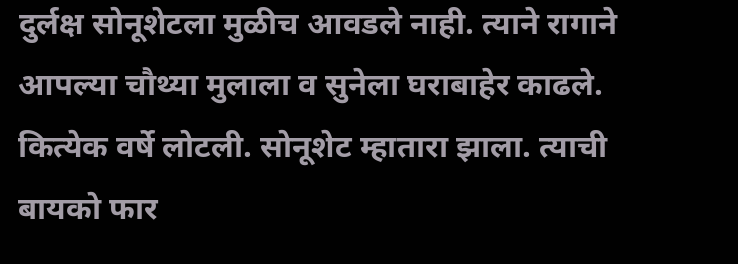दुर्लक्ष सोनूशेटला मुळीच आवडले नाही. त्याने रागाने आपल्या चौथ्या मुलाला व सुनेला घराबाहेर काढले. कित्येक वर्षे लोटली. सोनूशेट म्हातारा झाला. त्याची बायको फार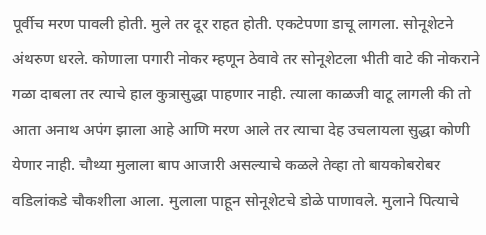पूर्वीच मरण पावली होती. मुले तर दूर राहत होती. एकटेपणा डाचू लागला. सोनूशेटने अंथरुण धरले. कोणाला पगारी नोकर म्हणून ठेवावे तर सोनूशेटला भीती वाटे की नोकराने गळा दाबला तर त्याचे हाल कुत्रासुद्धा पाहणार नाही. त्याला काळजी वाटू लागली की तो आता अनाथ अपंग झाला आहे आणि मरण आले तर त्याचा देह उचलायला सुद्धा कोणी येणार नाही. चौथ्या मुलाला बाप आजारी असल्याचे कळले तेव्हा तो बायकोबरोबर वडिलांकडे चौकशीला आला. मुलाला पाहून सोनूशेटचे डोळे पाणावले. मुलाने पित्याचे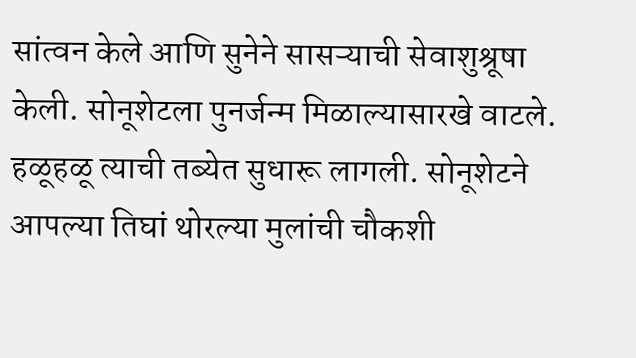सांत्वन केले आणि सुनेने सासऱ्याची सेवाशुश्रूषा केली. सोनूशेटला पुनर्जन्म मिळाल्यासारखे वाटले. हळूहळू त्याची तब्येत सुधारू लागली. सोनूशेटने आपल्या तिघां थोरल्या मुलांची चौकशी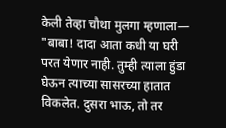केली तेव्हा चौथा मुलगा म्हणाला— "बाबा! दादा आता कधी या घरी परत येणार नाही. तुम्ही त्याला हुंडा घेऊन त्याच्या सासरच्या हातात विकलेत. दुसरा भाऊ, तो तर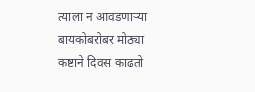त्याला न आवडणाऱ्या बायकोबरोबर मोठ्या कष्टाने दिवस काढतो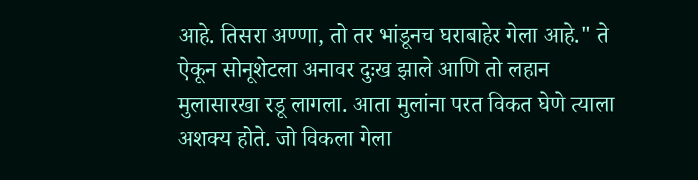आहे. तिसरा अण्णा, तो तर भांडूनच घराबाहेर गेला आहे." ते ऐकून सोनूशेटला अनावर दुःख झाले आणि तो लहान मुलासारखा रडू लागला. आता मुलांना परत विकत घेणे त्याला अशक्य होते. जो विकला गेला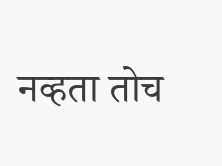नव्हता तोच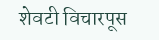शेवटी विचारपूस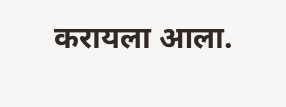करायला आला.